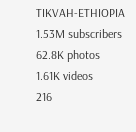TIKVAH-ETHIOPIA
1.53M subscribers
62.8K photos
1.61K videos
216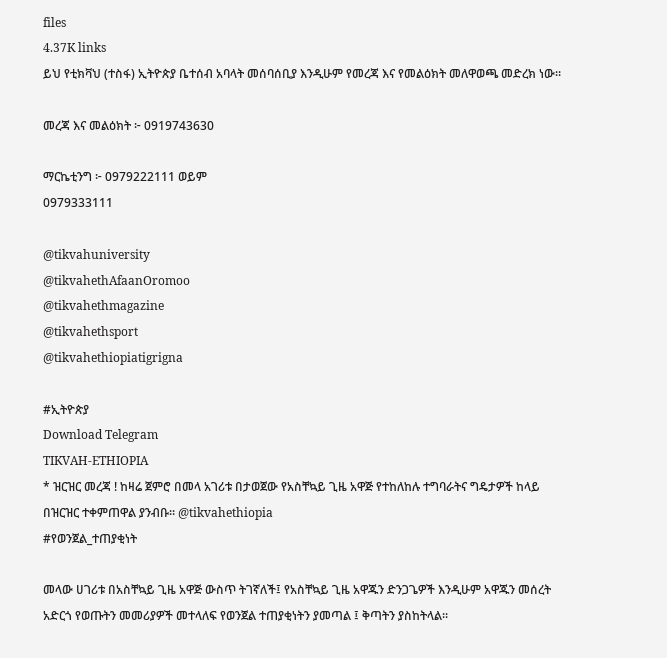files
4.37K links
ይህ የቲክቫህ (ተስፋ) ኢትዮጵያ ቤተሰብ አባላት መሰባሰቢያ እንዲሁም የመረጃ እና የመልዕክት መለዋወጫ መድረክ ነው።

መረጃ እና መልዕክት ፦ 0919743630

ማርኬቲንግ ፦ 0979222111 ወይም
0979333111

@tikvahuniversity
@tikvahethAfaanOromoo
@tikvahethmagazine
@tikvahethsport
@tikvahethiopiatigrigna

#ኢትዮጵያ
Download Telegram
TIKVAH-ETHIOPIA
* ዝርዝር መረጃ ! ከዛሬ ጀምሮ በመላ አገሪቱ በታወጀው የአስቸኳይ ጊዜ አዋጅ የተከለከሉ ተግባራትና ግዴታዎች ከላይ በዝርዝር ተቀምጠዋል ያንብቡ። @tikvahethiopia
#የወንጀል_ተጠያቂነት

መላው ሀገሪቱ በአስቸኳይ ጊዜ አዋጅ ውስጥ ትገኛለች፤ የአስቸኳይ ጊዜ አዋጁን ድንጋጌዎች እንዲሁም አዋጁን መሰረት አድርጎ የወጡትን መመሪያዎች መተላለፍ የወንጀል ተጠያቂነትን ያመጣል ፤ ቅጣትን ያስከትላል።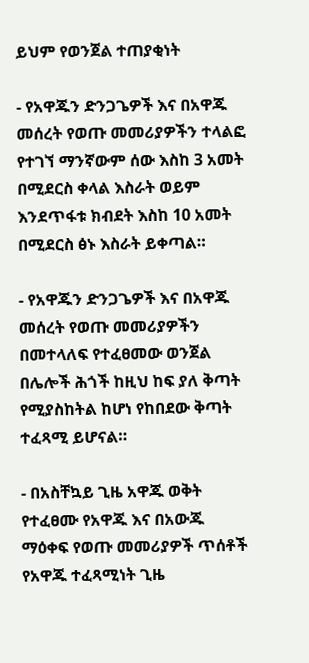ይህም የወንጀል ተጠያቂነት

- የአዋጁን ድንጋጌዎች እና በአዋጁ መሰረት የወጡ መመሪያዎችን ተላልፎ የተገኘ ማንኛውም ሰው እስከ 3 አመት በሚደርስ ቀላል እስራት ወይም እንደጥፋቱ ክብደት እስከ 10 አመት በሚደርስ ፅኑ እስራት ይቀጣል።

- የአዋጁን ድንጋጌዎች እና በአዋጁ መሰረት የወጡ መመሪያዎችን በመተላለፍ የተፈፀመው ወንጀል በሌሎች ሕጎች ከዚህ ከፍ ያለ ቅጣት የሚያስከትል ከሆነ የከበደው ቅጣት ተፈጻሚ ይሆናል።

- በአስቸኳይ ጊዜ አዋጁ ወቅት የተፈፀሙ የአዋጁ እና በአውጁ ማዕቀፍ የወጡ መመሪያዎች ጥሰቶች የአዋጁ ተፈጻሚነት ጊዜ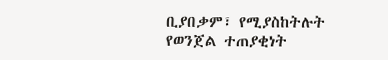ቢያበቃም፣ የሚያስከትሉት የወንጀል ተጠያቂነት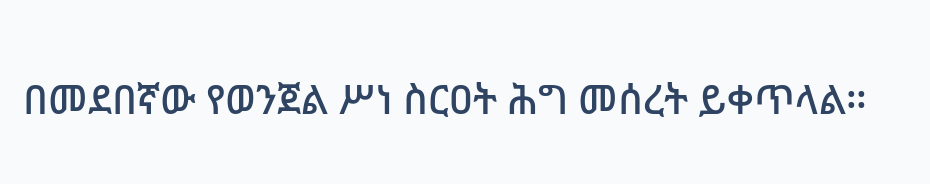በመደበኛው የወንጀል ሥነ ስርዐት ሕግ መሰረት ይቀጥላል።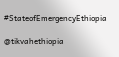#StateofEmergencyEthiopia

@tikvahethiopia